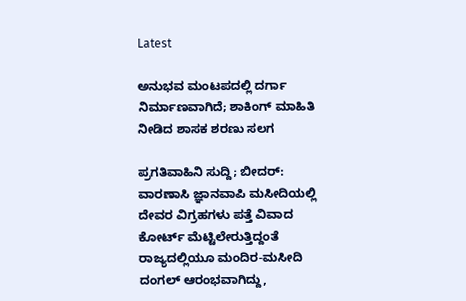Latest

ಅನುಭವ ಮಂಟಪದಲ್ಲಿ ದರ್ಗಾ ನಿರ್ಮಾಣವಾಗಿದೆ; ಶಾಕಿಂಗ್ ಮಾಹಿತಿ ನೀಡಿದ ಶಾಸಕ ಶರಣು ಸಲಗ

ಪ್ರಗತಿವಾಹಿನಿ ಸುದ್ದಿ; ಬೀದರ್: ವಾರಣಾಸಿ ಜ್ಞಾನವಾಪಿ ಮಸೀದಿಯಲ್ಲಿ ದೇವರ ವಿಗ್ರಹಗಳು ಪತ್ತೆ ವಿವಾದ ಕೋರ್ಟ್ ಮೆಟ್ಟಿಲೇರುತ್ತಿದ್ದಂತೆ ರಾಜ್ಯದಲ್ಲಿಯೂ ಮಂದಿರ-ಮಸೀದಿ ದಂಗಲ್ ಆರಂಭವಾಗಿದ್ದು,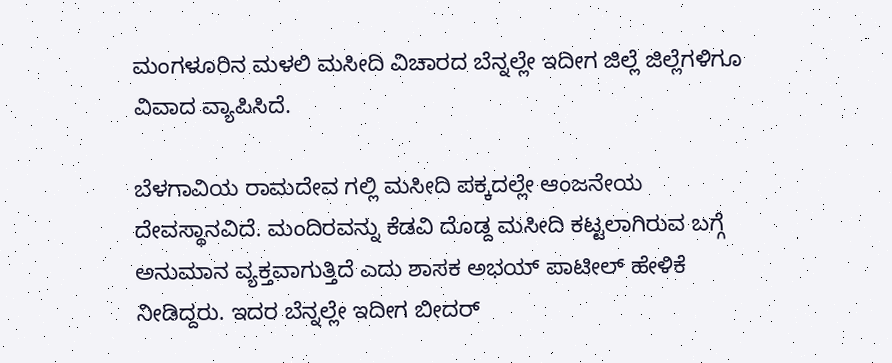ಮಂಗಳೂರಿನ ಮಳಲಿ ಮಸೀದಿ ವಿಚಾರದ ಬೆನ್ನಲ್ಲೇ ಇದೀಗ ಜಿಲ್ಲೆ ಜಿಲ್ಲೆಗಳಿಗೂ ವಿವಾದ ವ್ಯಾಪಿಸಿದೆ.

ಬೆಳಗಾವಿಯ ರಾಮದೇವ ಗಲ್ಲಿ ಮಸೀದಿ ಪಕ್ಕದಲ್ಲೇ ಆಂಜನೇಯ ದೇವಸ್ಥಾನವಿದೆ. ಮಂದಿರವನ್ನು ಕೆಡವಿ ದೊಡ್ದ ಮಸೀದಿ ಕಟ್ಟಲಾಗಿರುವ ಬಗ್ಗೆ ಅನುಮಾನ ವ್ಯಕ್ತವಾಗುತ್ತಿದೆ ಎದು ಶಾಸಕ ಅಭಯ್ ಪಾಟೀಲ್ ಹೇಳಿಕೆ ನೀಡಿದ್ದರು. ಇದರ ಬೆನ್ನಲ್ಲೇ ಇದೀಗ ಬೀದರ್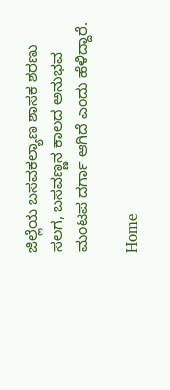ಜಿಲ್ಲೆಯ ಬಸವಕಲ್ಯಾಣ ಶಾಸಕ ಶರಣು ಸಲಗ, ಬಸವಣ್ಣನ ಕಾಲದ ಅನುಭವ ಮಂಟಪ ದರ್ಗಾ ಆಗಿದೆ ಎಂದು ಹೆಳಿದ್ದಾರೆ.

Home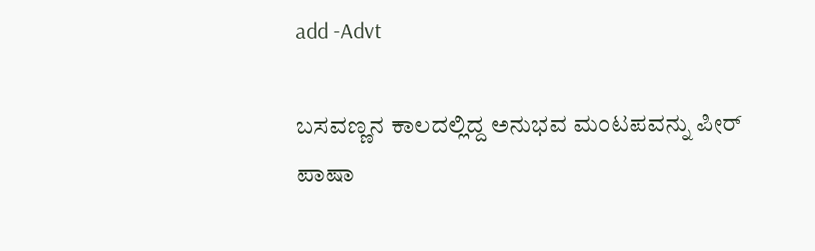add -Advt

ಬಸವಣ್ಣನ ಕಾಲದಲ್ಲಿದ್ದ ಅನುಭವ ಮಂಟಪವನ್ನು ಪೀರ್ ಪಾಷಾ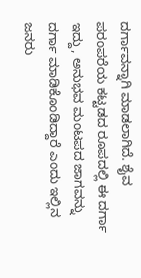ದರ್ಗಾವನ್ನಾಗಿ ಮಾಡಲಾಗಿದೆ. ಶೈವ ಪರಂಪರೆಯ ಕಟ್ಟಡದ ರೂಪದಲ್ಲಿ ಈ ದರ್ಗಾ ಇದ್ದು, ಅನುಭವ ಮಂಟಪದ ಜಾಗವನ್ನು ದರ್ಗಾ ಮಾಡಿಕೊಂಡಿದ್ದಾರೆ ಎಂದು ಇಲ್ಲಿನ ಜನರು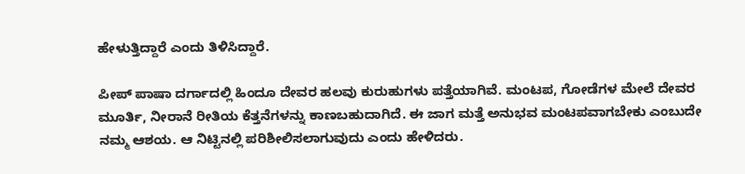ಹೇಳುತ್ತಿದ್ದಾರೆ ಎಂದು ತಿಳಿಸಿದ್ದಾರೆ.

ಪೀಪ್ ಪಾಷಾ ದರ್ಗಾದಲ್ಲಿ ಹಿಂದೂ ದೇವರ ಹಲವು ಕುರುಹುಗಳು ಪತ್ತೆಯಾಗಿವೆ. ಮಂಟಪ, ಗೋಡೆಗಳ ಮೇಲೆ ದೇವರ ಮೂರ್ತಿ, ನೀರಾನೆ ರೀತಿಯ ಕೆತ್ತನೆಗಳನ್ನು ಕಾಣಬಹುದಾಗಿದೆ. ಈ ಜಾಗ ಮತ್ತೆ ಅನುಭವ ಮಂಟಪವಾಗಬೇಕು ಎಂಬುದೇ ನಮ್ಮ ಆಶಯ. ಆ ನಿಟ್ಟಿನಲ್ಲಿ ಪರಿಶೀಲಿಸಲಾಗುವುದು ಎಂದು ಹೇಳಿದರು.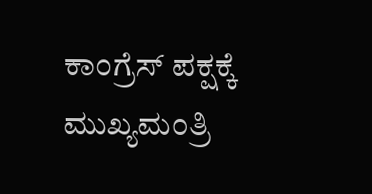ಕಾಂಗ್ರೆಸ್ ಪಕ್ಷಕ್ಕೆ ಮುಖ್ಯಮಂತ್ರಿ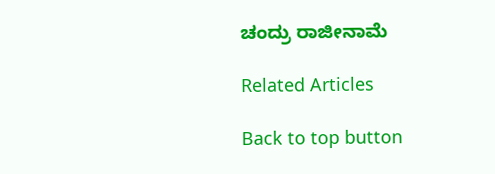ಚಂದ್ರು ರಾಜೀನಾಮೆ

Related Articles

Back to top button